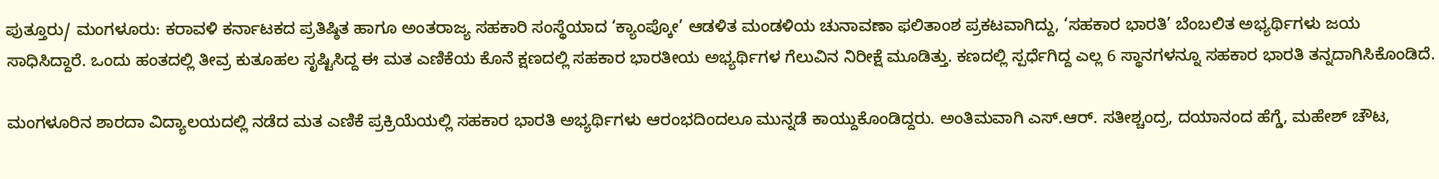ಪುತ್ತೂರು/ ಮಂಗಳೂರು: ಕರಾವಳಿ ಕರ್ನಾಟಕದ ಪ್ರತಿಷ್ಠಿತ ಹಾಗೂ ಅಂತರಾಜ್ಯ ಸಹಕಾರಿ ಸಂಸ್ಥೆಯಾದ ‘ಕ್ಯಾಂಪ್ಕೋ’ ಆಡಳಿತ ಮಂಡಳಿಯ ಚುನಾವಣಾ ಫಲಿತಾಂಶ ಪ್ರಕಟವಾಗಿದ್ದು, ‘ಸಹಕಾರ ಭಾರತಿ’ ಬೆಂಬಲಿತ ಅಭ್ಯರ್ಥಿಗಳು ಜಯ ಸಾಧಿಸಿದ್ದಾರೆ. ಒಂದು ಹಂತದಲ್ಲಿ ತೀವ್ರ ಕುತೂಹಲ ಸೃಷ್ಟಿಸಿದ್ದ ಈ ಮತ ಎಣಿಕೆಯ ಕೊನೆ ಕ್ಷಣದಲ್ಲಿ ಸಹಕಾರ ಭಾರತೀಯ ಅಭ್ಯರ್ಥಿಗಳ ಗೆಲುವಿನ ನಿರೀಕ್ಷೆ ಮೂಡಿತ್ತು. ಕಣದಲ್ಲಿ ಸ್ಪರ್ಧೆಗಿದ್ದ ಎಲ್ಲ 6 ಸ್ಥಾನಗಳನ್ನೂ ಸಹಕಾರ ಭಾರತಿ ತನ್ನದಾಗಿಸಿಕೊಂಡಿದೆ.

ಮಂಗಳೂರಿನ ಶಾರದಾ ವಿದ್ಯಾಲಯದಲ್ಲಿ ನಡೆದ ಮತ ಎಣಿಕೆ ಪ್ರಕ್ರಿಯೆಯಲ್ಲಿ ಸಹಕಾರ ಭಾರತಿ ಅಭ್ಯರ್ಥಿಗಳು ಆರಂಭದಿಂದಲೂ ಮುನ್ನಡೆ ಕಾಯ್ದುಕೊಂಡಿದ್ದರು. ಅಂತಿಮವಾಗಿ ಎಸ್.ಆರ್. ಸತೀಶ್ಚಂದ್ರ, ದಯಾನಂದ ಹೆಗ್ಡೆ, ಮಹೇಶ್ ಚೌಟ,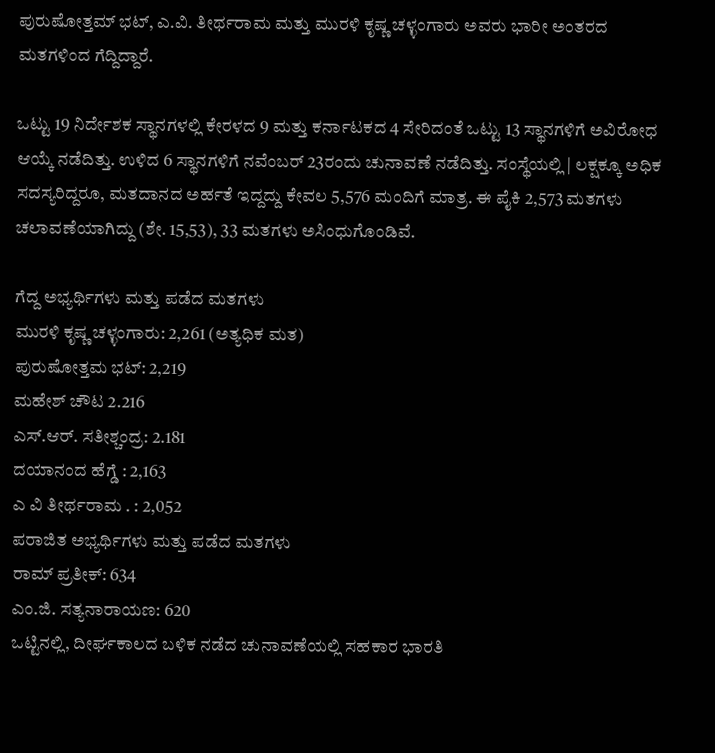ಪುರುಷೋತ್ತಮ್ ಭಟ್, ಎ.ವಿ. ತೀರ್ಥರಾಮ ಮತ್ತು ಮುರಳಿ ಕೃಷ್ಣ ಚಳ್ಳಂಗಾರು ಅವರು ಭಾರೀ ಅಂತರದ ಮತಗಳಿಂದ ಗೆದ್ದಿದ್ದಾರೆ.

ಒಟ್ಟು 19 ನಿರ್ದೇಶಕ ಸ್ಥಾನಗಳಲ್ಲಿ ಕೇರಳದ 9 ಮತ್ತು ಕರ್ನಾಟಕದ 4 ಸೇರಿದಂತೆ ಒಟ್ಟು 13 ಸ್ಥಾನಗಳಿಗೆ ಅವಿರೋಧ ಆಯ್ಕೆ ನಡೆದಿತ್ತು. ಉಳಿದ 6 ಸ್ಥಾನಗಳಿಗೆ ನವೆಂಬರ್ 23ರಂದು ಚುನಾವಣೆ ನಡೆದಿತ್ತು. ಸಂಸ್ಥೆಯಲ್ಲಿ | ಲಕ್ಷಕ್ಕೂ ಅಧಿಕ ಸದಸ್ಯರಿದ್ದರೂ, ಮತದಾನದ ಅರ್ಹತೆ ಇದ್ದದ್ದು ಕೇವಲ 5,576 ಮಂದಿಗೆ ಮಾತ್ರ. ಈ ಪೈಕಿ 2,573 ಮತಗಳು ಚಲಾವಣೆಯಾಗಿದ್ದು (ಶೇ. 15,53), 33 ಮತಗಳು ಅಸಿಂಧುಗೊಂಡಿವೆ.

ಗೆದ್ದ ಅಭ್ಯರ್ಥಿಗಳು ಮತ್ತು ಪಡೆದ ಮತಗಳು
ಮುರಳಿ ಕೃಷ್ಣ ಚಳ್ಳಂಗಾರು: 2,261 (ಅತ್ಯಧಿಕ ಮತ)
ಪುರುಷೋತ್ತಮ ಭಟ್: 2,219
ಮಹೇಶ್ ಚೌಟ 2.216
ಎಸ್.ಆರ್. ಸತೀಶ್ಚಂದ್ರ: 2.181
ದಯಾನಂದ ಹೆಗ್ಡೆ : 2,163
ಎ ವಿ ತೀರ್ಥರಾಮ . : 2,052
ಪರಾಜಿತ ಅಭ್ಯರ್ಥಿಗಳು ಮತ್ತು ಪಡೆದ ಮತಗಳು
ರಾಮ್ ಪ್ರತೀಕ್: 634
ಎಂ.ಜಿ. ಸತ್ಯನಾರಾಯಣ: 620
ಒಟ್ಟಿನಲ್ಲಿ, ದೀರ್ಘಕಾಲದ ಬಳಿಕ ನಡೆದ ಚುನಾವಣೆಯಲ್ಲಿ ಸಹಕಾರ ಭಾರತಿ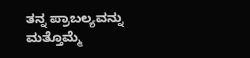ತನ್ನ ಪ್ರಾಬಲ್ಯವನ್ನು ಮತ್ತೊಮ್ಮೆ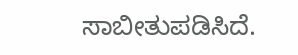ಸಾಬೀತುಪಡಿಸಿದೆ.